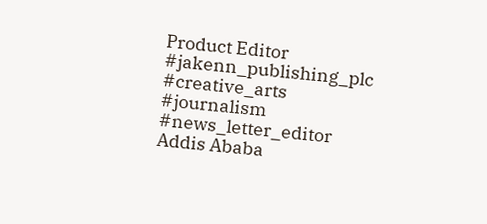Product Editor
#jakenn_publishing_plc
#creative_arts
#journalism
#news_letter_editor
Addis Ababa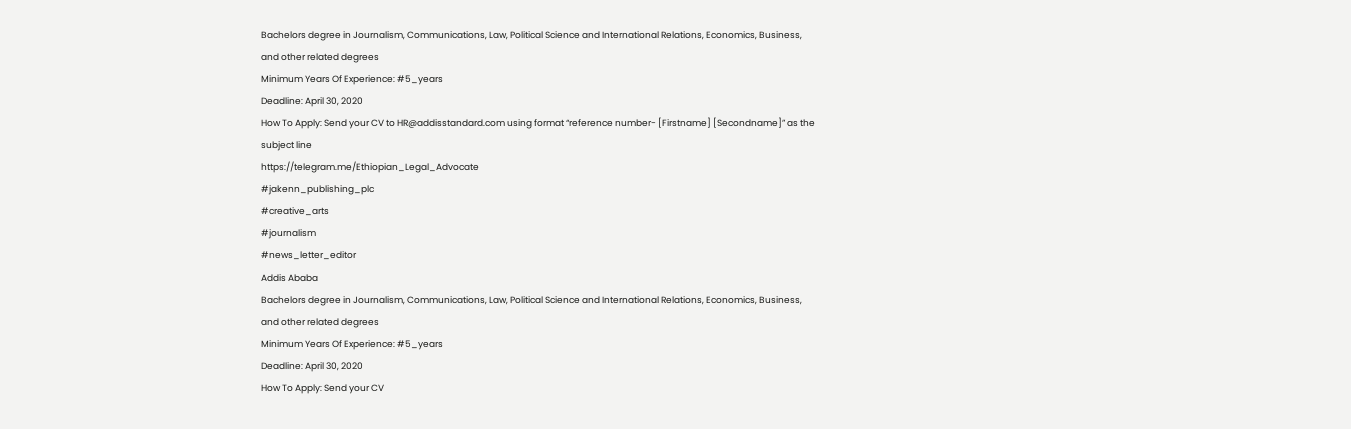Bachelors degree in Journalism, Communications, Law, Political Science and International Relations, Economics, Business, and other related degrees
Minimum Years Of Experience: #5_years
Deadline: April 30, 2020
How To Apply: Send your CV to HR@addisstandard.com using format “reference number- [Firstname] [Secondname]” as the subject line
https://telegram.me/Ethiopian_Legal_Advocate
#jakenn_publishing_plc
#creative_arts
#journalism
#news_letter_editor
Addis Ababa
Bachelors degree in Journalism, Communications, Law, Political Science and International Relations, Economics, Business, and other related degrees
Minimum Years Of Experience: #5_years
Deadline: April 30, 2020
How To Apply: Send your CV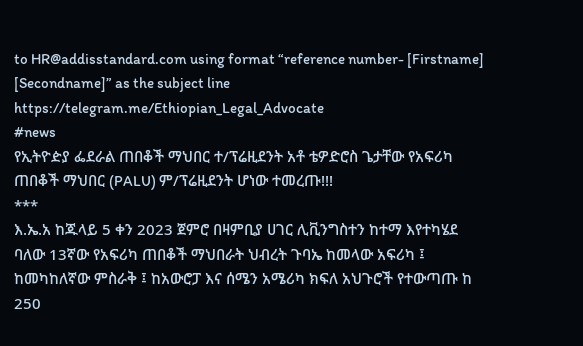to HR@addisstandard.com using format “reference number- [Firstname] [Secondname]” as the subject line
https://telegram.me/Ethiopian_Legal_Advocate
#news
የኢትዮዽያ ፌደራል ጠበቆች ማህበር ተ/ፕሬዚደንት አቶ ቴዎድሮስ ጌታቸው የአፍሪካ ጠበቆች ማህበር (PALU) ም/ፕሬዚደንት ሆነው ተመረጡ!!!
***
እ.ኤ.አ ከጁላይ 5 ቀን 2023 ጀምሮ በዛምቢያ ሀገር ሊቪንግስተን ከተማ እየተካሄደ ባለው 13ኛው የአፍሪካ ጠበቆች ማህበራት ህብረት ጉባኤ ከመላው አፍሪካ ፤ ከመካከለኛው ምስራቅ ፤ ከአውሮፓ እና ሰሜን አሜሪካ ክፍለ አህጉሮች የተውጣጡ ከ 250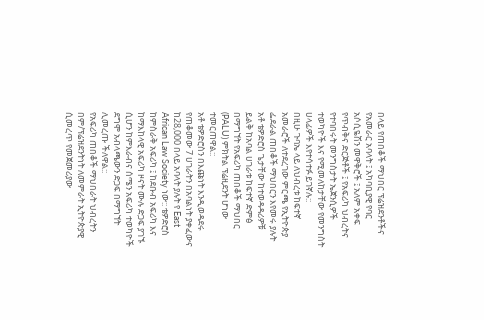በላይ የጠበቆች ማህበር ፕሬዝደንቶችና የአመራር አባላት ፤ አካባቢያዊ የባር አሶሲዬሽን መዋቅሮች ፤ አለም አቀፍ የጥብቅና ድርጅቶች ፤ የአፍሪካ ህብረትና የተባበሩት መንግስታት ኤጀንሲዎች ተወካዮች እና የሚመለከታቸው የመንግስት ሀላፊዎች እየተሳተፉ ይገኛሉ::
በዚሁ ጉባኤ ላይ ለህብረቱ ከፍተኛ አመራሮች ለተደረገው ምርጫ የኢትዮጵያ ፌደራል ጠበቆች ማህበርን እየመሩ ያሉት አቶ ቴዎድሮስ ጌታቸው ከተወዳዳሪዎቹ ይልቅ ከአባል ሀገራቱ ከፍተኛ ድምፅ በማግኘት የአፍሪካ ጠበቆች ማህበር (PALU) ምክትል ፕሬዚደንት ሆነው ተመርጠዋል::
አቶ ቴዎድሮስን በእጩነት እንዲወዳደሩ የጠቆመው 7 ሀገራትን በአባልነት ያቀፈውና ከ28,000 በላይ አባላት ያሉት የ East African Law Society ነው:: ቴዎድሮስ ከምስራቅ አፍሪካ ፤ ከደቡብ አፍሪካ እና ከማእከላዊ አፍሪካ ዞናት ሙሉ ድጋፍ ያገኙ ሲሆን ከምእራብና ሰሜን አፍሪካ ተወካዮች ደግሞ አብላጫውን ድጋፍ በማግኘት ሊመረጡ ችለዋል::
የአፍሪካ ጠበቆች ማህበራት ህብረትን በም/ፕሬዝደንትነት ለመምራት ኢትዮጵያዊ ሲመረጥ የመጀመሪያው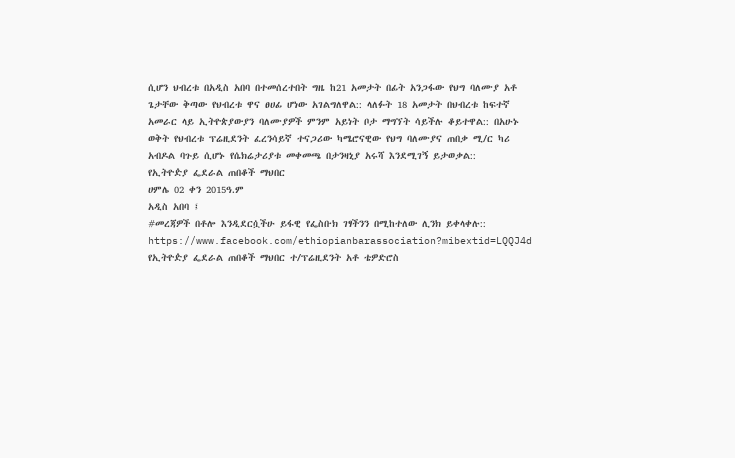ሲሆን ህብረቱ በአዲስ አበባ በተመሰረተበት ግዜ ከ21 አመታት በፊት አንጋፋው የህግ ባለሙያ አቶ ጌታቸው ቅጣው የህብረቱ ዋና ፀሀፊ ሆነው አገልግለዋል:: ላለፉት 18 አመታት በህብረቱ ከፍተኛ አመራር ላይ ኢትዮጵያውያን ባለሙያዎች ምንም አይነት ቦታ ማግኘት ሳይችሉ ቆይተዋል:: በአሁኑ ወቅት የህብረቱ ፕሬዚደንት ፈረንሳይኛ ተናጋሪው ካሜሮናዊው የህግ ባለሙያና ጠበቃ ሚ/ር ካሪ አብዶል ባጉይ ሲሆኑ የሴክሬታሪያቱ መቀመጫ በታንዛኒያ አሩሻ እንደሚገኝ ይታወቃል::
የኢትዮዽያ ፌደራል ጠበቆች ማህበር
ሀምሌ 02 ቀን 2015ዓ.ም
አዲስ አበባ ፤
#መረጃዎች በቶሎ እንዲደርሷችሁ ይፋዊ የፌስቡክ ገፃችንን በሚከተለው ሊንክ ይቀላቀሉ::
https://www.facebook.com/ethiopianbarassociation?mibextid=LQQJ4d
የኢትዮዽያ ፌደራል ጠበቆች ማህበር ተ/ፕሬዚደንት አቶ ቴዎድሮስ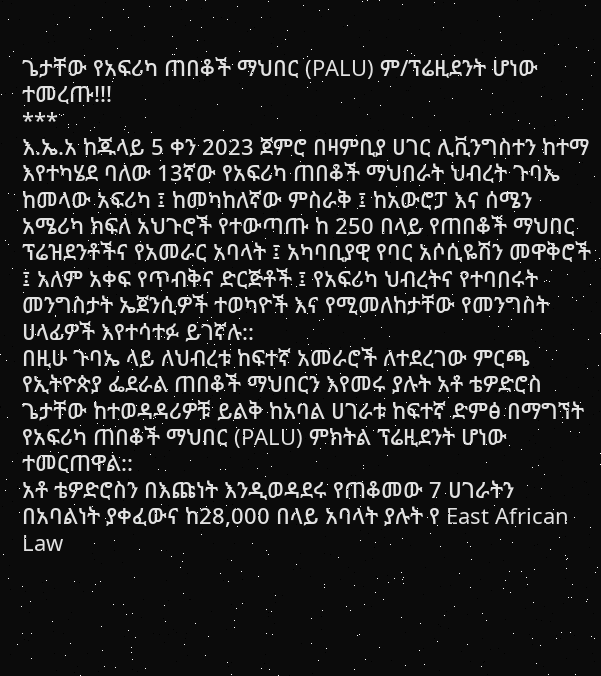ጌታቸው የአፍሪካ ጠበቆች ማህበር (PALU) ም/ፕሬዚደንት ሆነው ተመረጡ!!!
***
እ.ኤ.አ ከጁላይ 5 ቀን 2023 ጀምሮ በዛምቢያ ሀገር ሊቪንግስተን ከተማ እየተካሄደ ባለው 13ኛው የአፍሪካ ጠበቆች ማህበራት ህብረት ጉባኤ ከመላው አፍሪካ ፤ ከመካከለኛው ምስራቅ ፤ ከአውሮፓ እና ሰሜን አሜሪካ ክፍለ አህጉሮች የተውጣጡ ከ 250 በላይ የጠበቆች ማህበር ፕሬዝደንቶችና የአመራር አባላት ፤ አካባቢያዊ የባር አሶሲዬሽን መዋቅሮች ፤ አለም አቀፍ የጥብቅና ድርጅቶች ፤ የአፍሪካ ህብረትና የተባበሩት መንግስታት ኤጀንሲዎች ተወካዮች እና የሚመለከታቸው የመንግስት ሀላፊዎች እየተሳተፉ ይገኛሉ::
በዚሁ ጉባኤ ላይ ለህብረቱ ከፍተኛ አመራሮች ለተደረገው ምርጫ የኢትዮጵያ ፌደራል ጠበቆች ማህበርን እየመሩ ያሉት አቶ ቴዎድሮስ ጌታቸው ከተወዳዳሪዎቹ ይልቅ ከአባል ሀገራቱ ከፍተኛ ድምፅ በማግኘት የአፍሪካ ጠበቆች ማህበር (PALU) ምክትል ፕሬዚደንት ሆነው ተመርጠዋል::
አቶ ቴዎድሮስን በእጩነት እንዲወዳደሩ የጠቆመው 7 ሀገራትን በአባልነት ያቀፈውና ከ28,000 በላይ አባላት ያሉት የ East African Law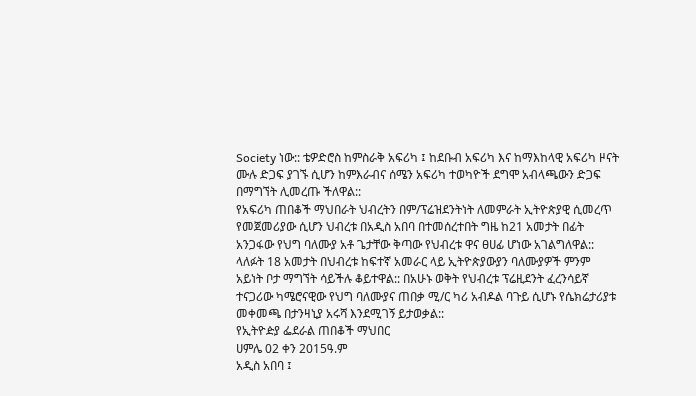Society ነው:: ቴዎድሮስ ከምስራቅ አፍሪካ ፤ ከደቡብ አፍሪካ እና ከማእከላዊ አፍሪካ ዞናት ሙሉ ድጋፍ ያገኙ ሲሆን ከምእራብና ሰሜን አፍሪካ ተወካዮች ደግሞ አብላጫውን ድጋፍ በማግኘት ሊመረጡ ችለዋል::
የአፍሪካ ጠበቆች ማህበራት ህብረትን በም/ፕሬዝደንትነት ለመምራት ኢትዮጵያዊ ሲመረጥ የመጀመሪያው ሲሆን ህብረቱ በአዲስ አበባ በተመሰረተበት ግዜ ከ21 አመታት በፊት አንጋፋው የህግ ባለሙያ አቶ ጌታቸው ቅጣው የህብረቱ ዋና ፀሀፊ ሆነው አገልግለዋል:: ላለፉት 18 አመታት በህብረቱ ከፍተኛ አመራር ላይ ኢትዮጵያውያን ባለሙያዎች ምንም አይነት ቦታ ማግኘት ሳይችሉ ቆይተዋል:: በአሁኑ ወቅት የህብረቱ ፕሬዚደንት ፈረንሳይኛ ተናጋሪው ካሜሮናዊው የህግ ባለሙያና ጠበቃ ሚ/ር ካሪ አብዶል ባጉይ ሲሆኑ የሴክሬታሪያቱ መቀመጫ በታንዛኒያ አሩሻ እንደሚገኝ ይታወቃል::
የኢትዮዽያ ፌደራል ጠበቆች ማህበር
ሀምሌ 02 ቀን 2015ዓ.ም
አዲስ አበባ ፤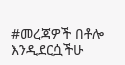#መረጃዎች በቶሎ እንዲደርሷችሁ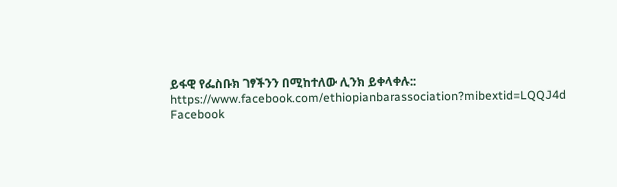ይፋዊ የፌስቡክ ገፃችንን በሚከተለው ሊንክ ይቀላቀሉ::
https://www.facebook.com/ethiopianbarassociation?mibextid=LQQJ4d
Facebook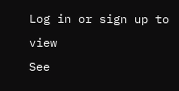Log in or sign up to view
See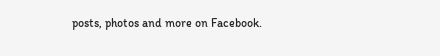posts, photos and more on Facebook.